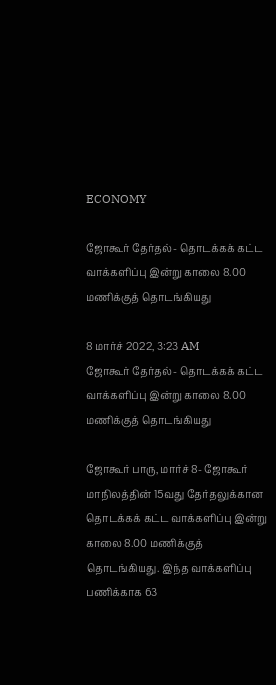ECONOMY

ஜோகூர் தேர்தல்- தொடக்கக் கட்ட வாக்களிப்பு இன்று காலை 8.00 மணிக்குத் தொடங்கியது

8 மார்ச் 2022, 3:23 AM
ஜோகூர் தேர்தல்- தொடக்கக் கட்ட வாக்களிப்பு இன்று காலை 8.00 மணிக்குத் தொடங்கியது

ஜோகூர் பாரு, மார்ச் 8- ஜோகூர் மாநிலத்தின் 15வது தேர்தலுக்கான தொடக்கக் கட்ட வாக்களிப்பு இன்று  காலை 8.00 மணிக்குத் தொடங்கியது. இந்த வாக்களிப்பு பணிக்காக 63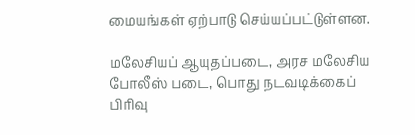மையங்கள் ஏற்பாடு செய்யப்பட்டுள்ளன.

மலேசியப் ஆயுதப்படை, அரச மலேசிய போலீஸ் படை, பொது நடவடிக்கைப் பிரிவு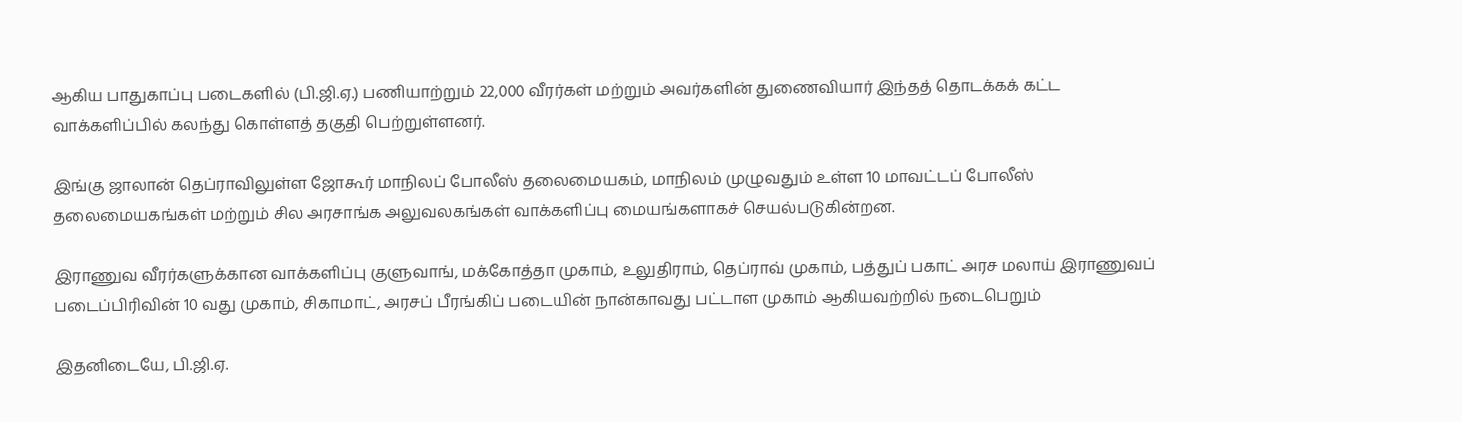ஆகிய பாதுகாப்பு படைகளில் (பி.ஜி.ஏ.) பணியாற்றும் 22,000 வீரர்கள் மற்றும் அவர்களின் துணைவியார் இந்தத் தொடக்கக் கட்ட வாக்களிப்பில் கலந்து கொள்ளத் தகுதி பெற்றுள்ளனர்.

இங்கு ஜாலான் தெப்ராவிலுள்ள ஜோகூர் மாநிலப் போலீஸ் தலைமையகம், மாநிலம் முழுவதும் உள்ள 10 மாவட்டப் போலீஸ் தலைமையகங்கள் மற்றும் சில அரசாங்க அலுவலகங்கள் வாக்களிப்பு மையங்களாகச் செயல்படுகின்றன.

இராணுவ வீரர்களுக்கான வாக்களிப்பு குளுவாங், மக்கோத்தா முகாம், உலுதிராம், தெப்ராவ் முகாம், பத்துப் பகாட் அரச மலாய் இராணுவப் படைப்பிரிவின் 10 வது முகாம், சிகாமாட், அரசப் பீரங்கிப் படையின் நான்காவது பட்டாள முகாம் ஆகியவற்றில் நடைபெறும்

இதனிடையே, பி.ஜி.ஏ.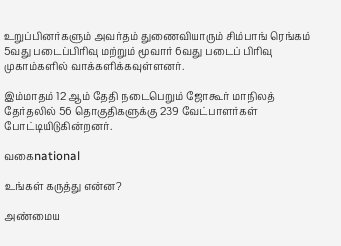உறுப்பினர்களும் அவர்தம் துணைவியாரும் சிம்பாங் ரெங்கம் 5வது படைப்பிரிவு மற்றும் மூவார் 6வது படைப் பிரிவு முகாம்களில் வாக்களிக்கவுள்ளனர்.

இம்மாதம் 12 ஆம் தேதி நடைபெறும் ஜோகூர் மாநிலத் தேர்தலில் 56 தொகுதிகளுக்கு 239 வேட்பாளர்கள் போட்டியிடுகின்றனர்.

வகைnational

உங்கள் கருத்து என்ன?

அண்மைய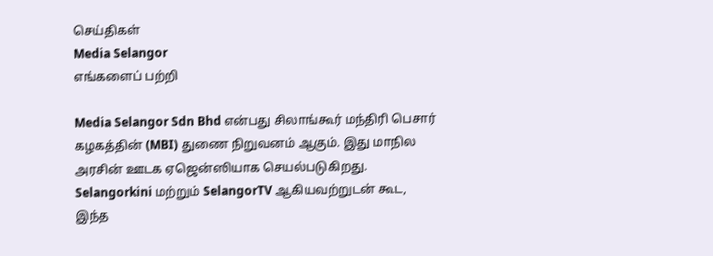செய்திகள்
Media Selangor
எங்களைப் பற்றி

Media Selangor Sdn Bhd என்பது சிலாங்கூர் மந்திரி பெசார் கழகத்தின் (MBI) துணை நிறுவனம் ஆகும். இது மாநில அரசின் ஊடக ஏஜென்ஸியாக செயல்படுகிறது. Selangorkini மற்றும் SelangorTV ஆகியவற்றுடன் கூட, இந்த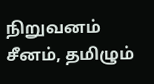நிறுவனம் சீனம், தமிழும்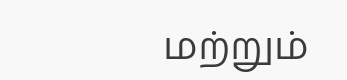மற்றும்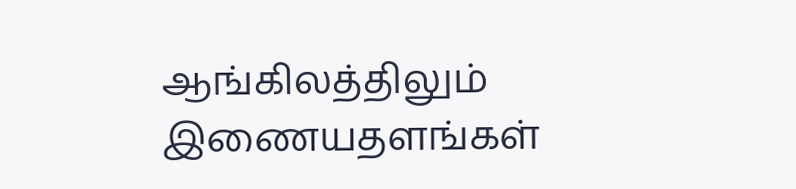ஆங்கிலத்திலும் இணையதளங்கள்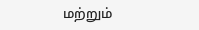மற்றும்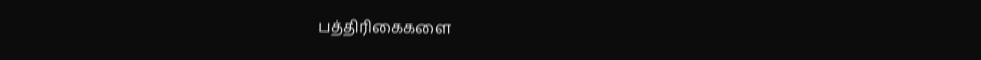பத்திரிகைகளை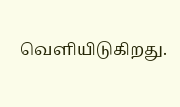வெளியிடுகிறது.